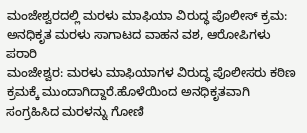ಮಂಜೇಶ್ವರದಲ್ಲಿ ಮರಳು ಮಾಫಿಯಾ ವಿರುದ್ಧ ಪೊಲೀಸ್ ಕ್ರಮ: ಅನಧಿಕೃತ ಮರಳು ಸಾಗಾಟದ ವಾಹನ ವಶ, ಆರೋಪಿಗಳು ಪರಾರಿ
ಮಂಜೇಶ್ವರ: ಮರಳು ಮಾಫಿಯಾಗಳ ವಿರುದ್ಧ ಪೊಲೀಸರು ಕಠಿಣ ಕ್ರಮಕ್ಕೆ ಮುಂದಾಗಿದ್ದಾರೆ.ಹೊಳೆಯಿಂದ ಅನಧಿಕೃತವಾಗಿ ಸಂಗ್ರಹಿಸಿದ ಮರಳನ್ನು ಗೋಣಿ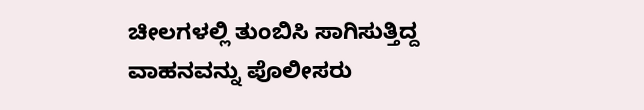ಚೀಲಗಳಲ್ಲಿ ತುಂಬಿಸಿ ಸಾಗಿಸುತ್ತಿದ್ದ ವಾಹನವನ್ನು ಪೊಲೀಸರು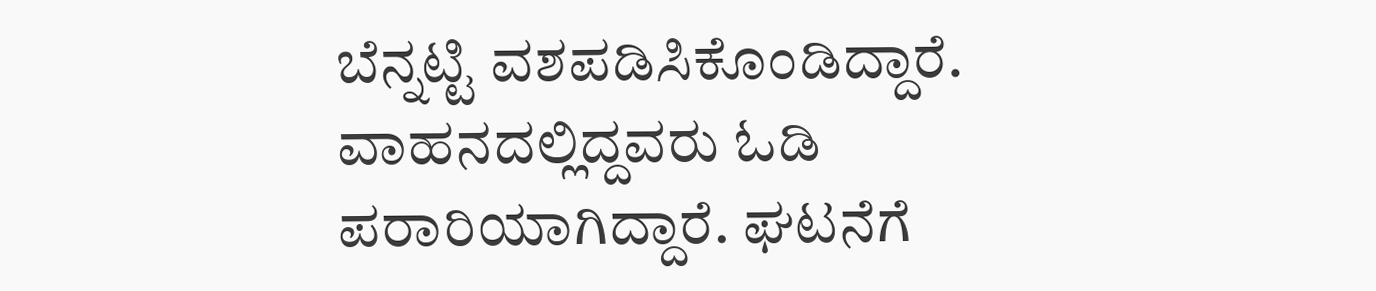ಬೆನ್ನಟ್ಟಿ ವಶಪಡಿಸಿಕೊಂಡಿದ್ದಾರೆ. ವಾಹನದಲ್ಲಿದ್ದವರು ಓಡಿ ಪರಾರಿಯಾಗಿದ್ದಾರೆ. ಘಟನೆಗೆ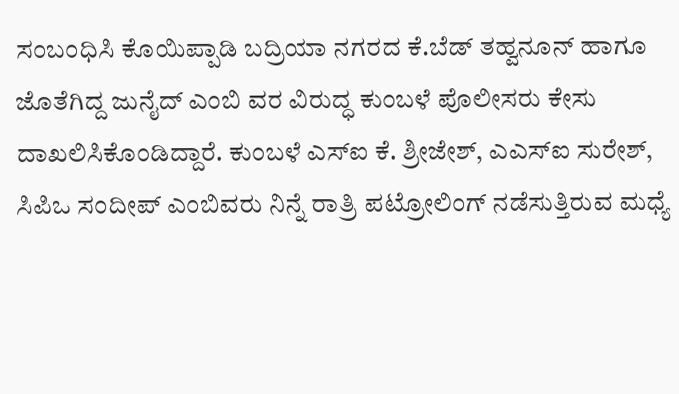ಸಂಬಂಧಿಸಿ ಕೊಯಿಪ್ಪಾಡಿ ಬದ್ರಿಯಾ ನಗರದ ಕೆ.ಬೆಡ್ ತಹ್ವನೂನ್ ಹಾಗೂ ಜೊತೆಗಿದ್ದ ಜುನೈದ್ ಎಂಬಿ ವರ ವಿರುದ್ಧ ಕುಂಬಳೆ ಪೊಲೀಸರು ಕೇಸು ದಾಖಲಿಸಿಕೊಂಡಿದ್ದಾರೆ. ಕುಂಬಳೆ ಎಸ್ಐ ಕೆ. ಶ್ರೀಜೇಶ್, ಎಎಸ್ಐ ಸುರೇಶ್, ಸಿಪಿಒ ಸಂದೀಪ್ ಎಂಬಿವರು ನಿನ್ನೆ ರಾತ್ರಿ ಪಟ್ರೋಲಿಂಗ್ ನಡೆಸುತ್ತಿರುವ ಮಧ್ಯೆ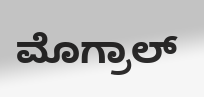ಮೊಗ್ರಾಲ್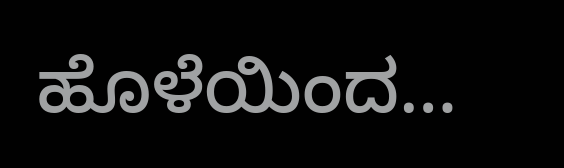ಹೊಳೆಯಿಂದ…